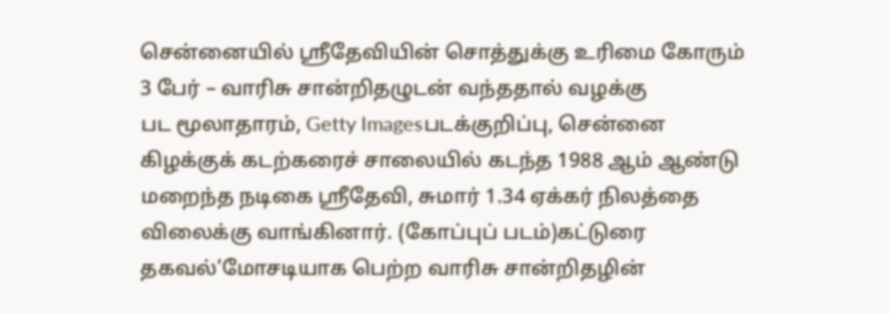சென்னையில் ஸ்ரீதேவியின் சொத்துக்கு உரிமை கோரும் 3 பேர் – வாரிசு சான்றிதழுடன் வந்ததால் வழக்கு
பட மூலாதாரம், Getty Imagesபடக்குறிப்பு, சென்னை கிழக்குக் கடற்கரைச் சாலையில் கடந்த 1988 ஆம் ஆண்டு மறைந்த நடிகை ஸ்ரீதேவி, சுமார் 1.34 ஏக்கர் நிலத்தை விலைக்கு வாங்கினார். (கோப்புப் படம்)கட்டுரை தகவல்’மோசடியாக பெற்ற வாரிசு சான்றிதழின்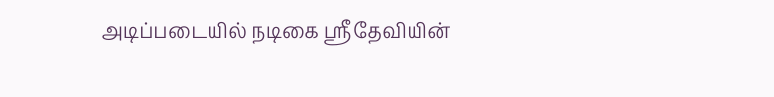அடிப்படையில் நடிகை ஸ்ரீதேவியின்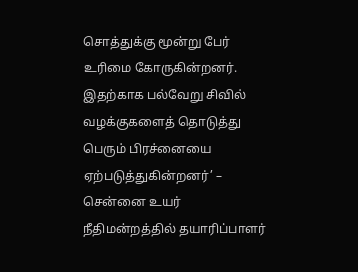சொத்துக்கு மூன்று பேர் உரிமை கோருகின்றனர். இதற்காக பல்வேறு சிவில் வழக்குகளைத் தொடுத்து பெரும் பிரச்னையை ஏற்படுத்துகின்றனர்’ – சென்னை உயர் நீதிமன்றத்தில் தயாரிப்பாளர்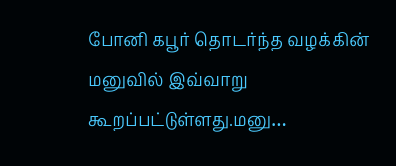போனி கபூர் தொடர்ந்த வழக்கின் மனுவில் இவ்வாறு கூறப்பட்டுள்ளது.மனு…